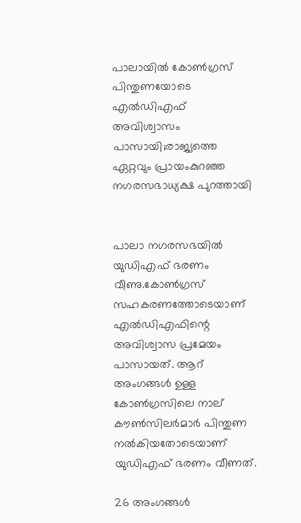പാലായില്‍ കോണ്‍ഗ്രസ്‌ പിന്തുണയോടെ എല്‍ഡിഎഫ് അവിശ്വാസം പാസായി;രാജ്യത്തെ ഏറ്റവും പ്രായംകുറഞ്ഞ നഗരസഭാധ്യക്ഷ പുറത്തായി


പാലാ നഗരസഭയില്‍ യുഡിഎഫ്‌ ഭരണം വീണു.കോണ്‍ഗ്രസ്‌ സഹകരണത്തോടെയാണ് എല്‍ഡിഎഫിന്റെ അവിശ്വാസ പ്രമേയം പാസായത്. ആറ് അംഗങ്ങള്‍ ഉള്ള കോണ്‍ഗ്രസിലെ നാല് കൗണ്‍സിലർമാർ പിന്തുണ നല്‍കിയതോടെയാണ് യുഡിഎഫ് ഭരണം വീണത്.

26 അംഗങ്ങള്‍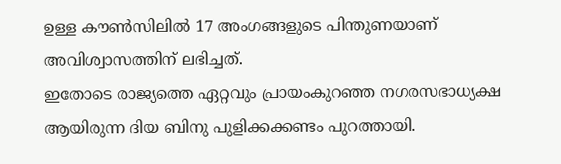ഉള്ള കൗണ്‍സിലില്‍ 17 അംഗങ്ങളുടെ പിന്തുണയാണ് അവിശ്വാസത്തിന് ലഭിച്ചത്.
ഇതോടെ രാജ്യത്തെ ഏറ്റവും പ്രായംകുറഞ്ഞ നഗരസഭാധ്യക്ഷ ആയിരുന്ന ദിയ ബിനു പുളിക്കക്കണ്ടം പുറത്തായി.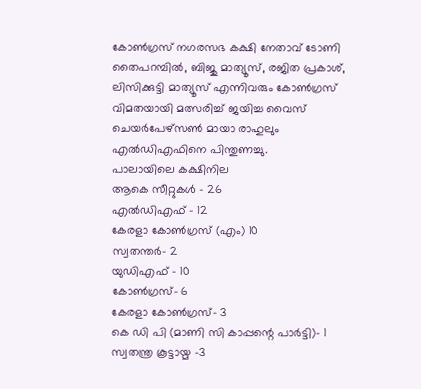കോണ്‍ഗ്രസ്‌ നഗരസഭ കക്ഷി നേതാവ് ടോണി തൈപറമ്പില്‍, ബിജു മാത്യൂസ്, രജിത പ്രകാശ്, ലിസിക്കുട്ടി മാത്യൂസ് എന്നിവരും കോണ്‍ഗ്രസ് വിമതയായി മത്സരിച്ച്‌ ജയിച്ച വൈസ് ചെയർപേഴ്സണ്‍ മായാ രാഹുലും എല്‍ഡിഎഫിനെ പിന്തുണച്ചു.
പാലായിലെ കക്ഷിനില
ആകെ സീറ്റുകള്‍ - 26
എല്‍ഡിഎഫ് - 12
കേരളാ കോണ്‍ഗ്രസ് (എം) 10
സ്വതന്തർ- 2
യുഡിഎഫ് - 10
കോണ്‍ഗ്രസ്- 6
കേരളാ കോണ്‍ഗ്രസ്- 3
കെ ഡി പി (മാണി സി കാപ്പന്റെ പാർട്ടി)- 1
സ്വതന്ത്ര കൂട്ടായ്മ -3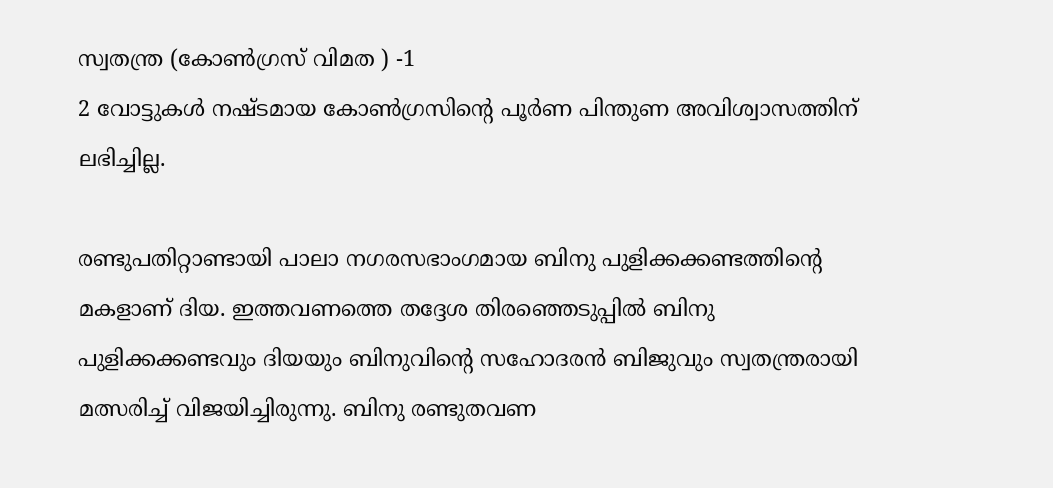സ്വതന്ത്ര (കോണ്‍ഗ്രസ് വിമത ) -1
2 വോട്ടുകള്‍ നഷ്ടമായ കോണ്‍ഗ്രസിന്റെ പൂർണ പിന്തുണ അവിശ്വാസത്തിന് ലഭിച്ചില്ല.

രണ്ടുപതിറ്റാണ്ടായി പാലാ നഗരസഭാംഗമായ ബിനു പുളിക്കക്കണ്ടത്തിന്റെ മകളാണ് ദിയ. ഇത്തവണത്തെ തദ്ദേശ തിരഞ്ഞെടുപ്പില്‍ ബിനു പുളിക്കക്കണ്ടവും ദിയയും ബിനുവിന്റെ സഹോദരൻ ബിജുവും സ്വതന്ത്രരായി മത്സരിച്ച്‌ വിജയിച്ചിരുന്നു. ബിനു രണ്ടുതവണ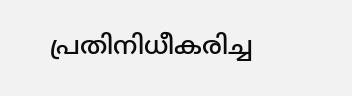പ്രതിനിധീകരിച്ച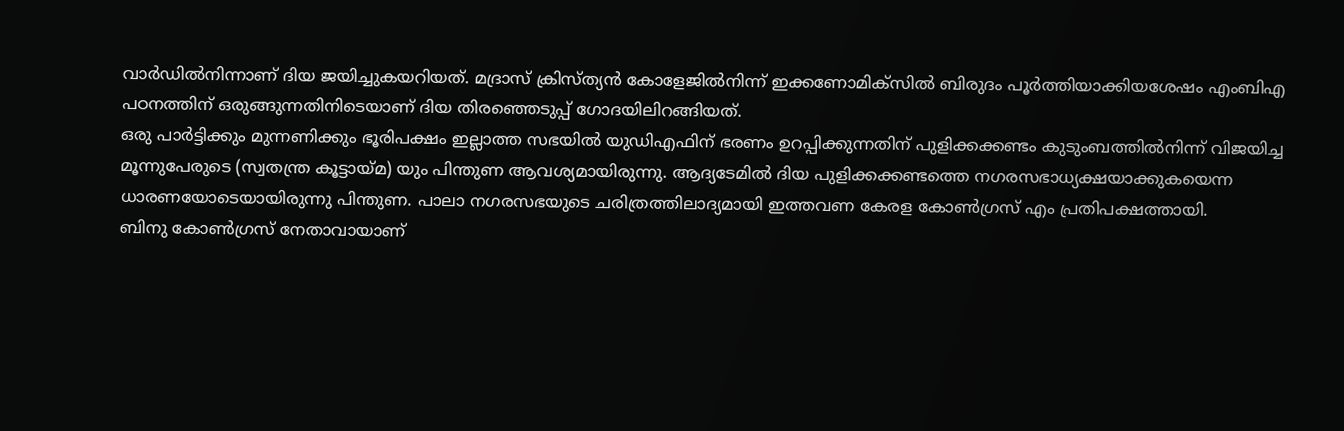വാർഡില്‍നിന്നാണ് ദിയ ജയിച്ചുകയറിയത്. മദ്രാസ് ക്രിസ്ത്യൻ കോളേജില്‍നിന്ന് ഇക്കണോമിക്‌സില്‍ ബിരുദം പൂർത്തിയാക്കിയശേഷം എംബിഎ പഠനത്തിന് ഒരുങ്ങുന്നതിനിടെയാണ് ദിയ തിരഞ്ഞെടുപ്പ് ഗോദയിലിറങ്ങിയത്.
ഒരു പാർട്ടിക്കും മുന്നണിക്കും ഭൂരിപക്ഷം ഇല്ലാത്ത സഭയില്‍ യുഡിഎഫിന് ഭരണം ഉറപ്പിക്കുന്നതിന് പുളിക്കക്കണ്ടം കുടുംബത്തില്‍നിന്ന് വിജയിച്ച മൂന്നുപേരുടെ (സ്വതന്ത്ര കൂട്ടായ്മ) യും പിന്തുണ ആവശ്യമായിരുന്നു. ആദ്യടേമില്‍ ദിയ പുളിക്കക്കണ്ടത്തെ നഗരസഭാധ്യക്ഷയാക്കുകയെന്ന ധാരണയോടെയായിരുന്നു പിന്തുണ. പാലാ നഗരസഭയുടെ ചരിത്രത്തിലാദ്യമായി ഇത്തവണ കേരള കോണ്‍ഗ്രസ് എം പ്രതിപക്ഷത്തായി.
ബിനു കോണ്‍ഗ്രസ് നേതാവായാണ്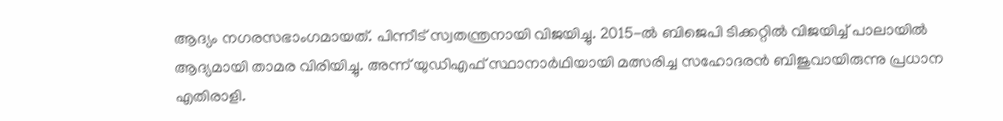ആദ്യം നഗരസഭാംഗമായത്. പിന്നീട് സ്വതന്ത്രനായി വിജയിച്ചു. 2015-ല്‍ ബിജെപി ടിക്കറ്റില്‍ വിജയിച്ച്‌ പാലായില്‍ ആദ്യമായി താമര വിരിയിച്ചു. അന്ന് യുഡിഎഫ് സ്ഥാനാർഥിയായി മത്സരിച്ച സഹോദരൻ ബിജുവായിരുന്നു പ്രധാന എതിരാളി.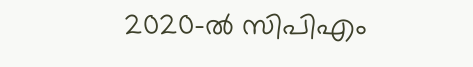2020-ല്‍ സിപിഎം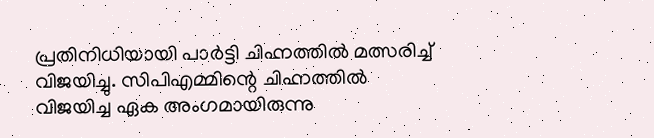പ്രതിനിധിയായി പാർട്ടി ചിഹ്നത്തില്‍ മത്സരിച്ച്‌ വിജയിച്ചു. സിപിഎമ്മിന്റെ ചിഹ്നത്തില്‍ വിജയിച്ച ഏക അംഗമായിരുന്നു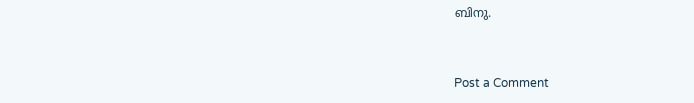ബിനു.


Post a Comment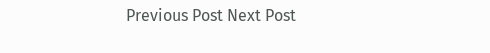Previous Post Next Post